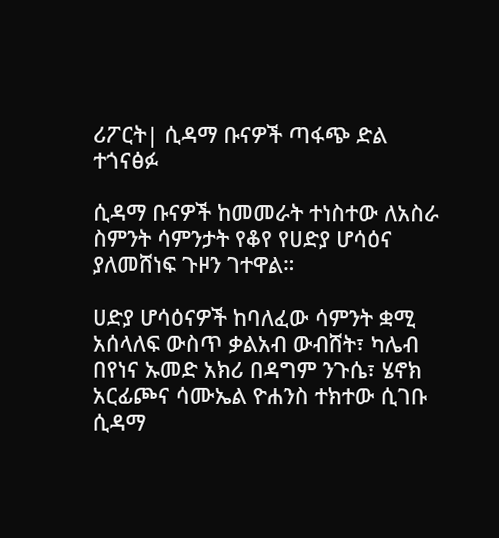ሪፖርት| ሲዳማ ቡናዎች ጣፋጭ ድል ተጎናፅፉ

ሲዳማ ቡናዎች ከመመራት ተነስተው ለአስራ ስምንት ሳምንታት የቆየ የሀድያ ሆሳዕና ያለመሸነፍ ጉዞን ገተዋል።

ሀድያ ሆሳዕናዎች ከባለፈው ሳምንት ቋሚ አሰላለፍ ውስጥ ቃልአብ ውብሸት፣ ካሌብ በየነና ኡመድ አክሪ በዳግም ንጉሴ፣ ሄኖክ አርፊጮና ሳሙኤል ዮሐንስ ተክተው ሲገቡ ሲዳማ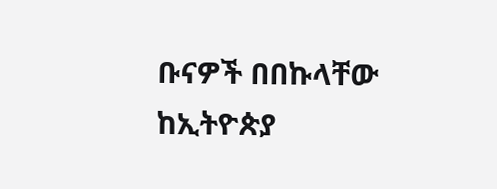ቡናዎች በበኩላቸው ከኢትዮጵያ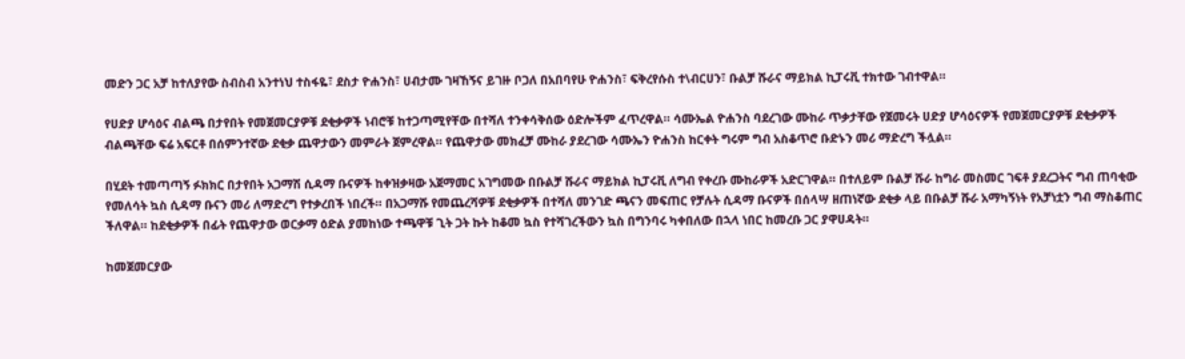መድን ጋር አቻ ከተለያየው ስብስብ አንተነህ ተስፋዬ፣ ደስታ ዮሐንስ፣ ሀብታሙ ገዛኸኝና ይገዙ ቦጋለ በአበባየሁ ዮሐንስ፣ ፍቅረየሱስ ተ\ብርሀን፣ ቡልቻ ሹራና ማይክል ኪፓሩቪ ተክተው ገብተዋል።

የሀድያ ሆሳዕና ብልጫ በታየበት የመጀመርያዎቹ ደቂቃዎች ነብሮቹ ከተጋጣሚየቸው በተሻለ ተንቀሳቅሰው ዕድሎችም ፈጥረዋል። ሳሙኤል ዮሐንስ ባደረገው ሙከራ ጥቃታቸው የጀመሩት ሀድያ ሆሳዕናዎች የመጀመርያዎቹ ደቂቃዎች ብልጫቸው ፍሬ አፍርቶ በሰምንተኛው ደቂቃ ጨዋታውን መምራት ጀምረዋል። የጨዋታው መክፈቻ ሙከራ ያደረገው ሳሙኤን ዮሐንስ ከርቀት ግሩም ግብ አስቆጥሮ ቡድኑን መሪ ማድረግ ችሏል።

በሂደት ተመጣጣኝ ፉክክር በታየበት አጋማሽ ሲዳማ ቡናዎች ከቀዝቃዛው አጀማመር አገግመው በቡልቻ ሹራና ማይክል ኪፓሩቪ ለግብ የቀረቡ ሙከራዎች አድርገዋል። በተለይም ቡልቻ ሹራ ከግራ መስመር ገፍቶ ያደረጋትና ግብ ጠባቂው የመለሳት ኳስ ሲዳማ ቡናን መሪ ለማድረግ የተቃረበች ነበረች። በአጋማሹ የመጨረሻዎቹ ደቂቃዎች በተሻለ መንገድ ጫናን መፍጠር የቻሉት ሲዳማ ቡናዎች በሰላሣ ዘጠነኛው ደቂቃ ላይ በቡልቻ ሹራ አማካኝነት የአቻነቷን ግብ ማስቆጠር ችለዋል። ከደቂቃዎች በፊት የጨዋታው ወርቃማ ዕድል ያመከነው ተጫዋቹ ጊት ጋት ኩት ከቆመ ኳስ የተሻገረችውን ኳስ በግንባሩ ካቀበለው በኋላ ነበር ከመረቡ ጋር ያዋሀዳት።

ከመጀመርያው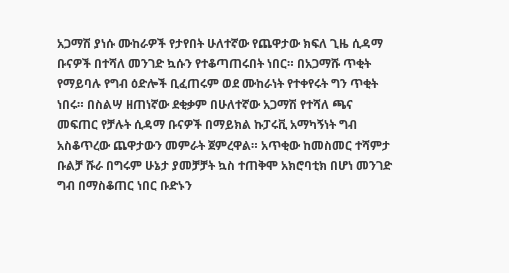አጋማሽ ያነሱ ሙከራዎች የታየበት ሁለተኛው የጨዋታው ክፍለ ጊዜ ሲዳማ ቡናዎች በተሻለ መንገድ ኳሱን የተቆጣጠሩበት ነበር። በአጋማሹ ጥቂት የማይባሉ የግብ ዕድሎች ቢፈጠሩም ወደ ሙከራነት የተቀየሩት ግን ጥቂት ነበሩ። በስልሣ ዘጠነኛው ደቂቃም በሁለተኛው አጋማሽ የተሻለ ጫና መፍጠር የቻሉት ሲዳማ ቡናዎች በማይክል ኩፓሩቪ አማካኝነት ግብ አስቆጥረው ጨዋታውን መምራት ጀምረዋል። አጥቂው ከመስመር ተሻምታ ቡልቻ ሹራ በግሩም ሁኔታ ያመቻቻት ኳስ ተጠቅሞ አክሮባቲክ በሆነ መንገድ ግብ በማስቆጠር ነበር ቡድኑን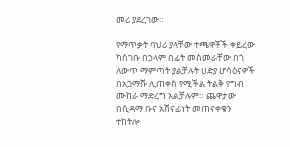መሪ ያደረገው።

የማጥቃት ባህሪ ያላቸው ተጫዋቾች ቀይረው ካስገቡ በኃላም በፊት መስመራቸው በጎ ለውጥ ማምጣት ያልቻሉት ሀድያ ሆሳዕናዎች በአጋማሹ ሊጠቀስ የሚችል ትልቅ የግብ ሙከራ ማድረግ አልቻሉም። ጨዋታው በሲዳማ ቡና አሸናፊነት መጠናቀቁን ተከትሎ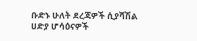ቡድኑ ሁለት ደረጃዎች ሲያሻሽል ሀድያ ሆሳዕናዎች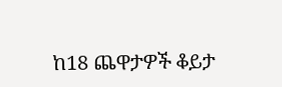ከ18 ጨዋታዎች ቆይታ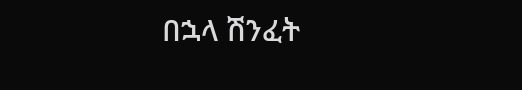በኋላ ሽንፈት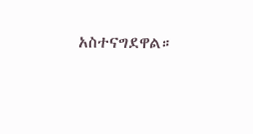አስተናግደዋል።